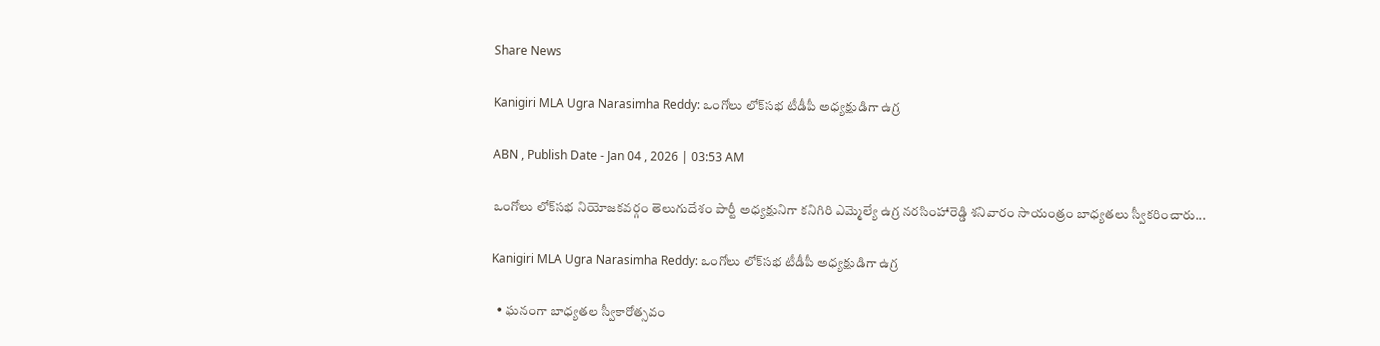Share News

Kanigiri MLA Ugra Narasimha Reddy: ఒంగోలు లోక్‌సభ టీడీపీ అధ్యక్షుడిగా ఉగ్ర

ABN , Publish Date - Jan 04 , 2026 | 03:53 AM

ఒంగోలు లోక్‌సభ నియోజకవర్గం తెలుగుదేశం పార్టీ అధ్యక్షునిగా కనిగిరి ఎమ్మెల్యే ఉగ్ర నరసింహారెడ్డి శనివారం సాయంత్రం బాధ్యతలు స్వీకరించారు...

Kanigiri MLA Ugra Narasimha Reddy: ఒంగోలు లోక్‌సభ టీడీపీ అధ్యక్షుడిగా ఉగ్ర

  • ఘనంగా బాధ్యతల స్వీకారోత్సవం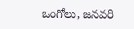ఒంగోలు, జనవరి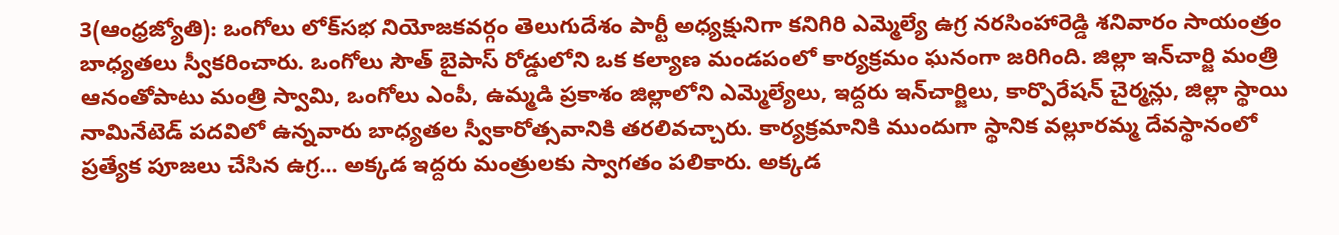3(ఆంధ్రజ్యోతి): ఒంగోలు లోక్‌సభ నియోజకవర్గం తెలుగుదేశం పార్టీ అధ్యక్షునిగా కనిగిరి ఎమ్మెల్యే ఉగ్ర నరసింహారెడ్డి శనివారం సాయంత్రం బాధ్యతలు స్వీకరించారు. ఒంగోలు సౌత్‌ బైపాస్‌ రోడ్డులోని ఒక కల్యాణ మండపంలో కార్యక్రమం ఘనంగా జరిగింది. జిల్లా ఇన్‌చార్జి మంత్రి ఆనంతోపాటు మంత్రి స్వామి, ఒంగోలు ఎంపీ, ఉమ్మడి ప్రకాశం జిల్లాలోని ఎమ్మెల్యేలు, ఇద్దరు ఇన్‌చార్జిలు, కార్పొరేషన్‌ చైర్మన్లు, జిల్లా స్థాయి నామినేటెడ్‌ పదవిలో ఉన్నవారు బాధ్యతల స్వీకారోత్సవానికి తరలివచ్చారు. కార్యక్రమానికి ముందుగా స్థానిక వల్లూరమ్మ దేవస్థానంలో ప్రత్యేక పూజలు చేసిన ఉగ్ర... అక్కడ ఇద్దరు మంత్రులకు స్వాగతం పలికారు. అక్కడ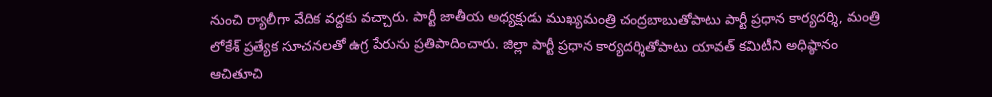నుంచి ర్యాలీగా వేదిక వద్దకు వచ్చారు. పార్టీ జాతీయ అధ్యక్షుడు ముఖ్యమంత్రి చంద్రబాబుతోపాటు పార్టీ ప్రధాన కార్యదర్శి, మంత్రి లోకేశ్‌ ప్రత్యేక సూచనలతో ఉగ్ర పేరును ప్రతిపాదించారు. జిల్లా పార్టీ ప్రధాన కార్యదర్శితోపాటు యావత్‌ కమిటీని అధిష్ఠానం ఆచితూచి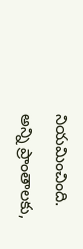నియమించింది. అన్ని ప్రాంతాలకు,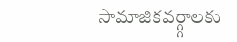సామాజికవర్గ్గాలకు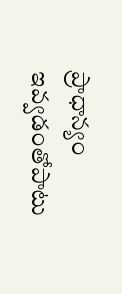ప్రాధాన్యం ఇవ్వడంతోపాటు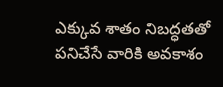ఎక్కువ శాతం నిబద్ధతతో పనిచేసే వారికి అవకాశం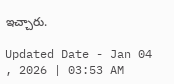ఇచ్చారు.

Updated Date - Jan 04 , 2026 | 03:53 AM